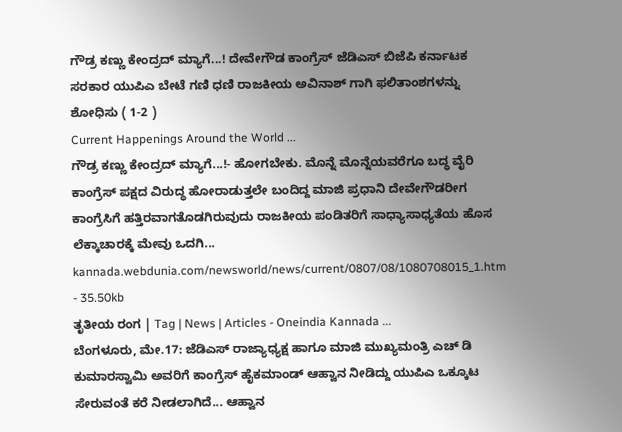ಗೌಡ್ರ ಕಣ್ಣು ಕೇಂದ್ರದ್ ಮ್ಯಾಗೆ...! ದೇವೇಗೌಡ ಕಾಂಗ್ರೆಸ್ ಜೆಡಿಎಸ್ ಬಿಜೆಪಿ ಕರ್ನಾಟಕ ಸರಕಾರ ಯುಪಿಎ ಬೇಟೆ ಗಣಿ ಧಣಿ ರಾಜಕೀಯ ಅವಿನಾಶ್ ಗಾಗಿ ಫಲಿತಾಂಶಗಳನ್ನು ಶೋಧಿಸು ( 1-2 )
Current Happenings Around the World ...
ಗೌಡ್ರ ಕಣ್ಣು ಕೇಂದ್ರದ್ ಮ್ಯಾಗೆ...!- ಹೋಗಬೇಕು. ಮೊನ್ನೆ ಮೊನ್ನೆಯವರೆಗೂ ಬದ್ಧ ವೈರಿ ಕಾಂಗ್ರೆಸ್ ಪಕ್ಷದ ವಿರುದ್ಧ ಹೋರಾಡುತ್ತಲೇ ಬಂದಿದ್ದ ಮಾಜಿ ಪ್ರಧಾನಿ ದೇವೇಗೌಡರೀಗ ಕಾಂಗ್ರೆಸಿಗೆ ಹತ್ತಿರವಾಗತೊಡಗಿರುವುದು ರಾಜಕೀಯ ಪಂಡಿತರಿಗೆ ಸಾಧ್ಯಾಸಾಧ್ಯತೆಯ ಹೊಸ ಲೆಕ್ಕಾಚಾರಕ್ಕೆ ಮೇವು ಒದಗಿ...
kannada.webdunia.com/newsworld/news/current/0807/08/1080708015_1.htm - 35.50kb
ತೃತೀಯ ರಂಗ | Tag | News | Articles - Oneindia Kannada ...
ಬೆಂಗಳೂರು, ಮೇ.17: ಜೆಡಿಎಸ್ ರಾಜ್ಯಾಧ್ಯಕ್ಷ ಹಾಗೂ ಮಾಜಿ ಮುಖ್ಯಮಂತ್ರಿ ಎಚ್ ಡಿ ಕುಮಾರಸ್ವಾಮಿ ಅವರಿಗೆ ಕಾಂಗ್ರೆಸ್ ಹೈಕಮಾಂಡ್ ಆಹ್ವಾನ ನೀಡಿದ್ದು ಯುಪಿಎ ಒಕ್ಕೂಟ ಸೇರುವಂತೆ ಕರೆ ನೀಡಲಾಗಿದೆ... ಆಹ್ವಾನ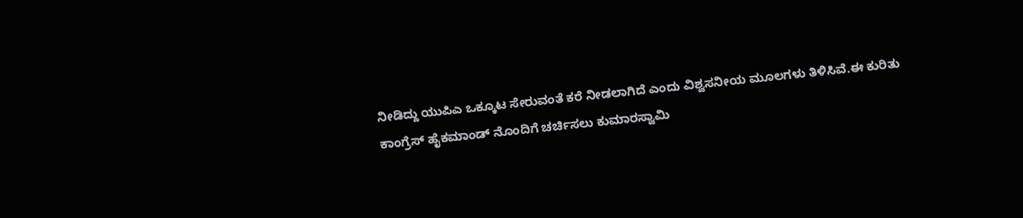ನೀಡಿದ್ದು ಯುಪಿಎ ಒಕ್ಕೂಟ ಸೇರುವಂತೆ ಕರೆ ನೀಡಲಾಗಿದೆ ಎಂದು ವಿಶ್ವಸನೀಯ ಮೂಲಗಳು ತಿಳಿಸಿವೆ.ಈ ಕುರಿತು ಕಾಂಗ್ರೆಸ್ ಹೈಕಮಾಂಡ್ ನೊಂದಿಗೆ ಚರ್ಚಿಸಲು ಕುಮಾರಸ್ವಾಮಿ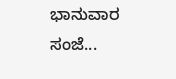ಭಾನುವಾರ ಸಂಜೆ...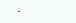-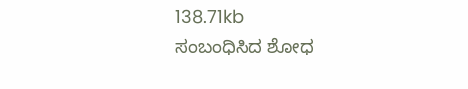138.71kb
ಸಂಬಂಧಿಸಿದ ಶೋಧ